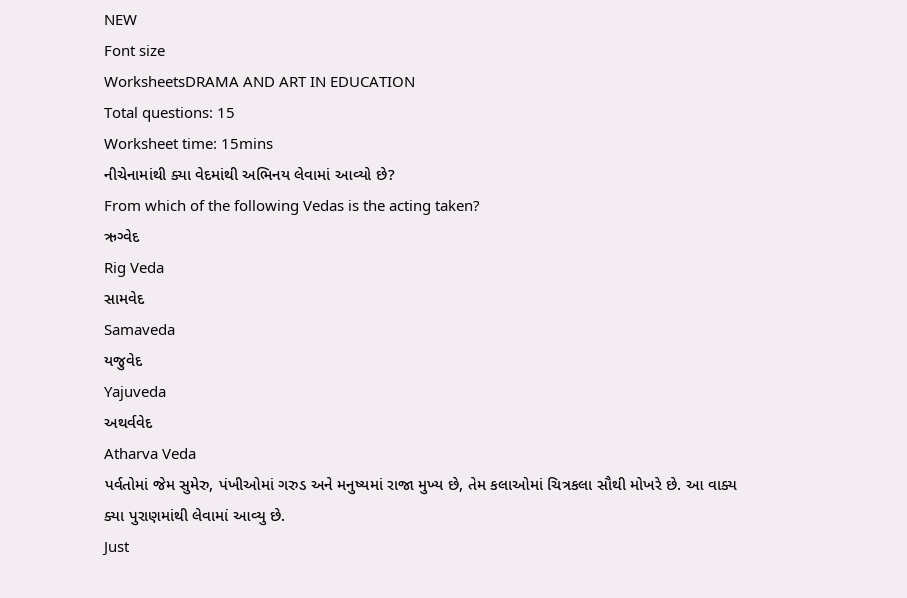NEW
Font size
WorksheetsDRAMA AND ART IN EDUCATION
Total questions: 15
Worksheet time: 15mins
નીચેનામાંથી ક્યા વેદમાંથી અભિનય લેવામાં આવ્યો છે?
From which of the following Vedas is the acting taken?
ઋગ્વેદ
Rig Veda
સામવેદ
Samaveda
યજુવેદ
Yajuveda
અથર્વવેદ
Atharva Veda
પર્વતોમાં જેમ સુમેરુ, પંખીઓમાં ગરુડ અને મનુષ્યમાં રાજા મુખ્ય છે, તેમ કલાઓમાં ચિત્રકલા સૌથી મોખરે છે. આ વાક્ય ક્યા પુરાણમાંથી લેવામાં આવ્યુ છે.
Just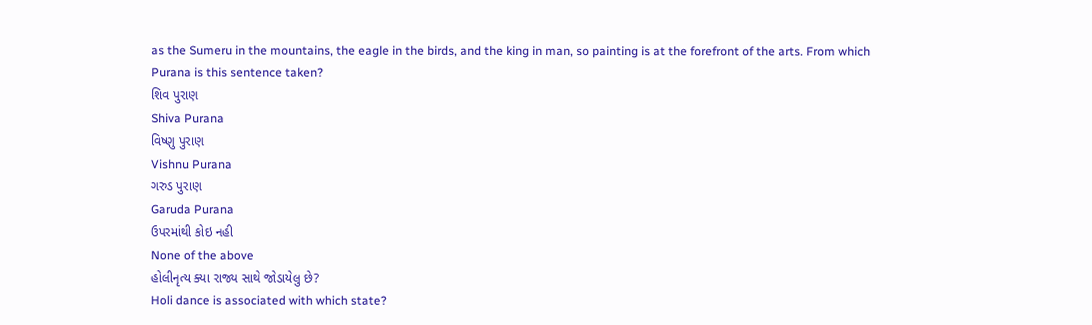as the Sumeru in the mountains, the eagle in the birds, and the king in man, so painting is at the forefront of the arts. From which Purana is this sentence taken?
શિવ પુરાણ
Shiva Purana
વિષ્ણુ પુરાણ
Vishnu Purana
ગરુડ પુરાણ
Garuda Purana
ઉપરમાંથી કોઇ નહી
None of the above
હોલીનૃત્ય ક્યા રાજ્ય સાથે જોડાયેલુ છે?
Holi dance is associated with which state?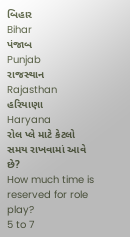બિહાર
Bihar
પંજાબ
Punjab
રાજસ્થાન
Rajasthan
હરિયાણા
Haryana
રોલ પ્લે માટે કેટલો સમય રાખવામાં આવે છે?
How much time is reserved for role play?
5 to 7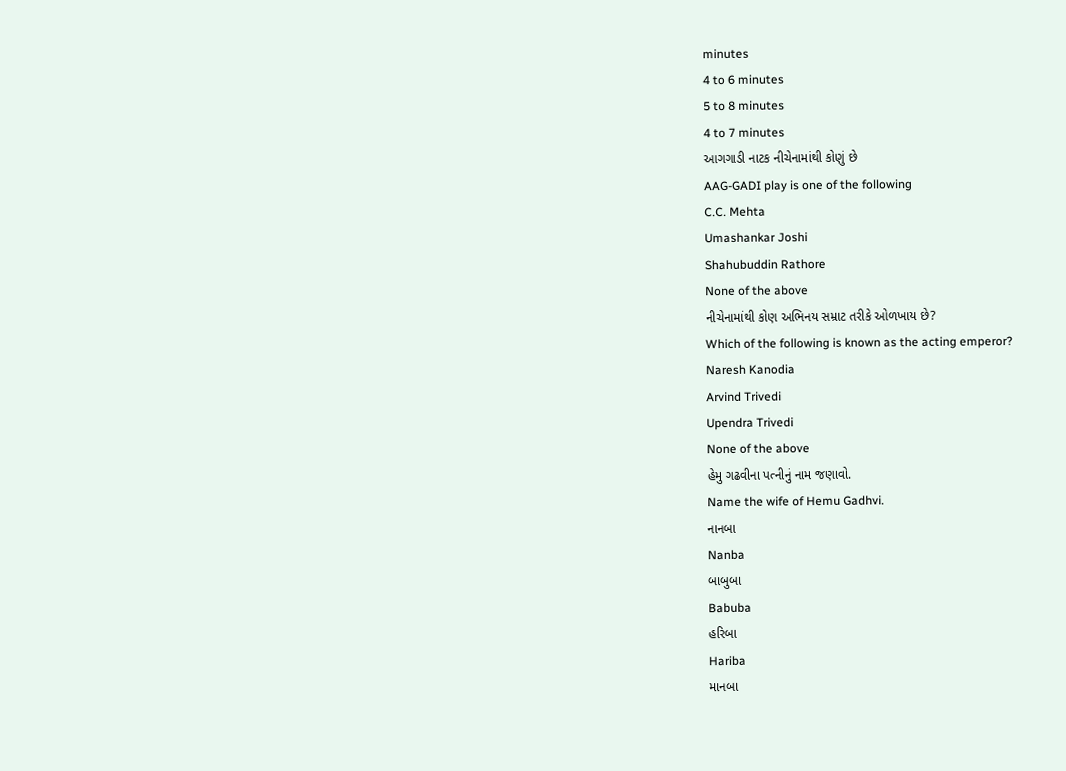minutes
4 to 6 minutes
5 to 8 minutes
4 to 7 minutes
આગગાડી નાટક નીચેનામાંથી કોણું છે
AAG-GADI play is one of the following
C.C. Mehta
Umashankar Joshi
Shahubuddin Rathore
None of the above
નીચેનામાંથી કોણ અભિનય સમ્રાટ તરીકે ઓળખાય છે?
Which of the following is known as the acting emperor?
Naresh Kanodia
Arvind Trivedi
Upendra Trivedi
None of the above
હેમુ ગઢવીના પત્નીનું નામ જણાવો.
Name the wife of Hemu Gadhvi.
નાનબા
Nanba
બાબુબા
Babuba
હરિબા
Hariba
માનબા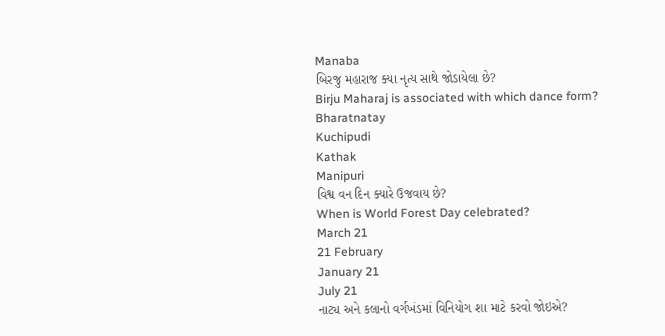Manaba
બિરજુ મહારાજ ક્યા નૃત્ય સાથે જોડાયેલા છે?
Birju Maharaj is associated with which dance form?
Bharatnatay
Kuchipudi
Kathak
Manipuri
વિશ્વ વન દિન ક્યારે ઉજવાય છે?
When is World Forest Day celebrated?
March 21
21 February
January 21
July 21
નાટ્ય અને કલાનો વર્ગખંડમાં વિનિયોગ શા માટે કરવો જોઇએ?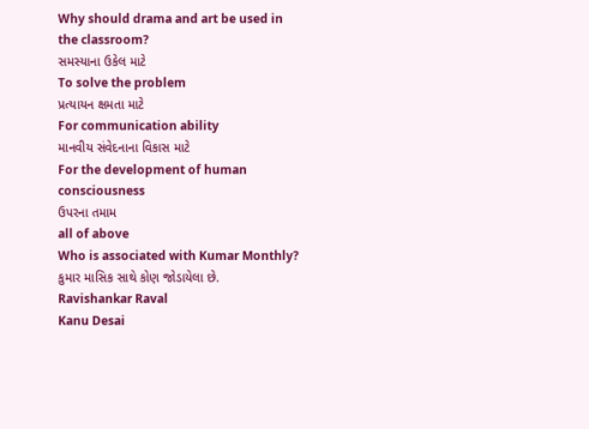Why should drama and art be used in the classroom?
સમસ્યાના ઉકેલ માટે
To solve the problem
પ્રત્યાયન ક્ષમતા માટે
For communication ability
માનવીય સંવેદનાના વિકાસ માટે
For the development of human consciousness
ઉપરના તમામ
all of above
Who is associated with Kumar Monthly?
કુમાર માસિક સાથે કોણ જોડાયેલા છે.
Ravishankar Raval
Kanu Desai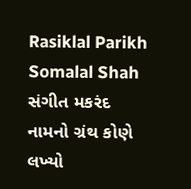Rasiklal Parikh
Somalal Shah
સંગીત મકરંદ નામનો ગ્રંથ કોણે લખ્યો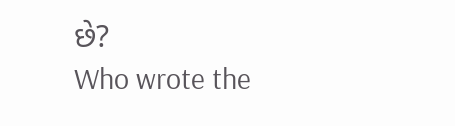છે?
Who wrote the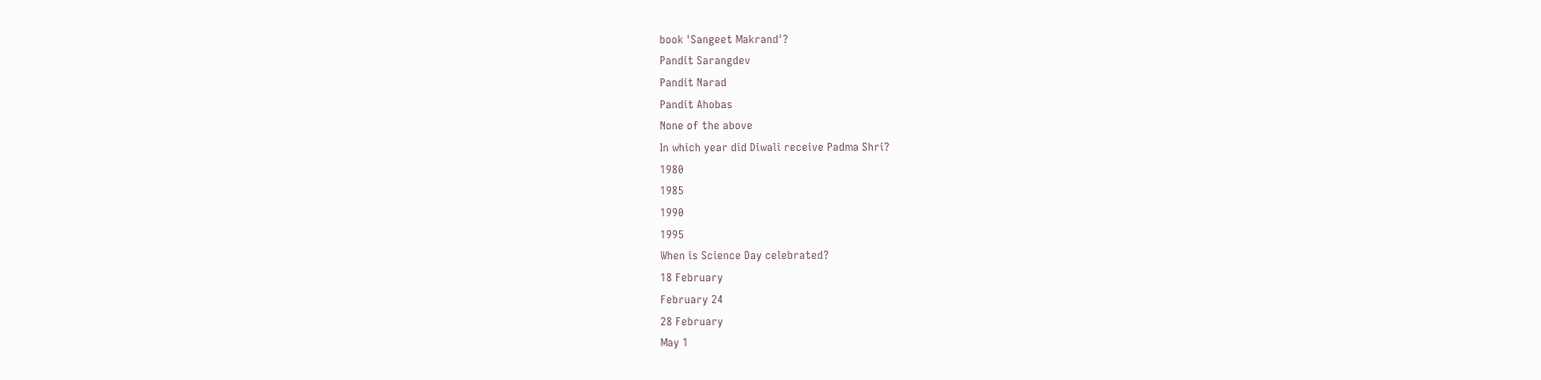book 'Sangeet Makrand'?
Pandit Sarangdev
Pandit Narad
Pandit Ahobas
None of the above
In which year did Diwali receive Padma Shri?
1980
1985
1990
1995
When is Science Day celebrated?
18 February
February 24
28 February
May 1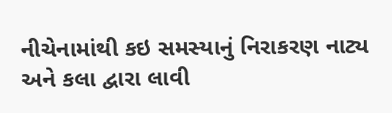નીચેનામાંથી કઇ સમસ્યાનું નિરાકરણ નાટ્ય અને કલા દ્વારા લાવી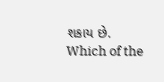શકાય છે.
Which of the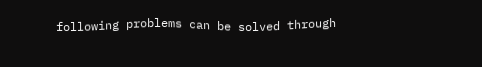following problems can be solved through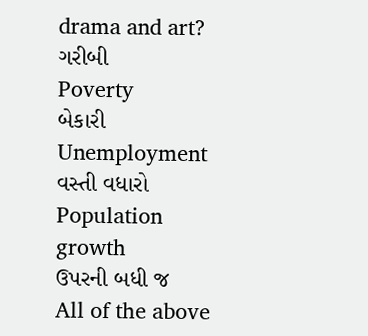drama and art?
ગરીબી
Poverty
બેકારી
Unemployment
વસ્તી વધારો
Population growth
ઉપરની બધી જ
All of the above